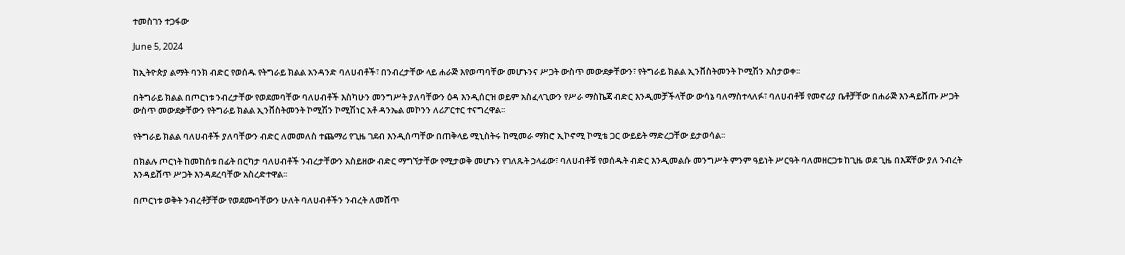ተመስገን ተጋፋው

June 5, 2024

ከኢትዮጵያ ልማት ባንክ ብድር የወሰዱ የትግራይ ክልል አንዳንድ ባለሀብቶች፣ በንብረታቸው ላይ ሐራጅ እየወጣባቸው መሆኑንና ሥጋት ውስጥ መውደቃቸውን፣ የትግራይ ክልል ኢንቨስትመንት ኮሚሽን አስታወቀ፡፡

በትግራይ ክልል በጦርነቱ ንብረታቸው የወደመባቸው ባለሀብቶች እስካሁን መንግሥት ያለባቸውን ዕዳ እንዲሰርዝ ወይም አስፈላጊውን የሥራ ማስኬጃ ብድር እንዲመቻችላቸው ውሳኔ ባለማስተላለፉ፣ ባለሀብቶቹ የመኖሪያ ቤቶቻቸው በሐራጅ እንዳይሸጡ ሥጋት ውስጥ መውደቃቸውን የትግራይ ክልል ኢንቨስትመንት ኮሚሽን ኮሚሽነር አቶ ዳንኤል መኮንን ለሪፖርተር ተናግረዋል፡፡

የትግራይ ክልል ባለሀብቶች ያለባቸውን ብድር ለመመለስ ተጨማሪ የጊዜ ገደብ እንዲሰጣቸው በጠቅላይ ሚኒስትሩ ከሚመራ ማክሮ ኢኮኖሚ ኮሚቴ ጋር ውይይት ማድረጋቸው ይታወሳል፡፡

በክልሉ ጦርነት ከመከሰቱ በፊት በርካታ ባለሀብቶች ንብረታቸውን አስይዘው ብድር ማግኘታቸው የሚታወቅ መሆኑን የገለጹት ኃላፊው፣ ባለሀብቶቹ የወሰዱት ብድር እንዲመልሱ መንግሥት ምንም ዓይነት ሥርዓት ባለመዘርጋቱ ከጊዜ ወደ ጊዜ በእጃቸው ያለ ንብረት እንዳይሸጥ ሥጋት እንዳደረባቸው አስረድተዋል፡፡

በጦርነቱ ወቅት ንብረቶቻቸው የወደሙባቸውን ሁለት ባለሀብቶችን ንብረት ለመሸጥ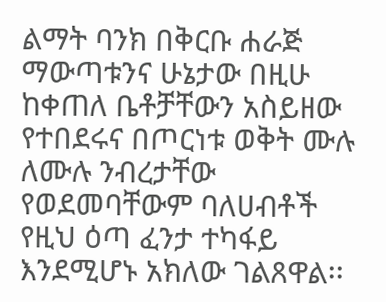ልማት ባንክ በቅርቡ ሐራጅ ማውጣቱንና ሁኔታው በዚሁ ከቀጠለ ቤቶቻቸውን አስይዘው የተበደሩና በጦርነቱ ወቅት ሙሉ ለሙሉ ንብረታቸው የወደመባቸውም ባለሀብቶች የዚህ ዕጣ ፈንታ ተካፋይ እንደሚሆኑ አክለው ገልጸዋል፡፡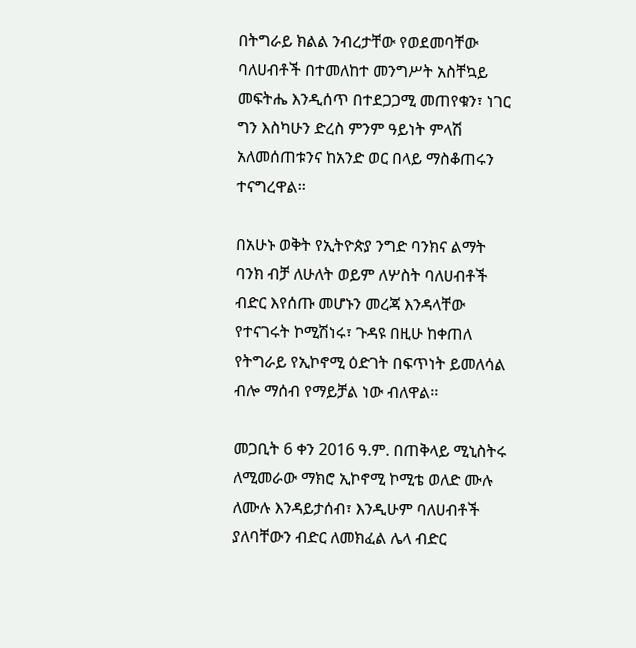በትግራይ ክልል ንብረታቸው የወደመባቸው ባለሀብቶች በተመለከተ መንግሥት አስቸኳይ መፍትሔ እንዲሰጥ በተደጋጋሚ መጠየቁን፣ ነገር ግን እስካሁን ድረስ ምንም ዓይነት ምላሽ አለመሰጠቱንና ከአንድ ወር በላይ ማስቆጠሩን ተናግረዋል፡፡

በአሁኑ ወቅት የኢትዮጵያ ንግድ ባንክና ልማት ባንክ ብቻ ለሁለት ወይም ለሦስት ባለሀብቶች ብድር እየሰጡ መሆኑን መረጃ እንዳላቸው የተናገሩት ኮሚሽነሩ፣ ጉዳዩ በዚሁ ከቀጠለ የትግራይ የኢኮኖሚ ዕድገት በፍጥነት ይመለሳል ብሎ ማሰብ የማይቻል ነው ብለዋል፡፡

መጋቢት 6 ቀን 2016 ዓ.ም. በጠቅላይ ሚኒስትሩ ለሚመራው ማክሮ ኢኮኖሚ ኮሚቴ ወለድ ሙሉ ለሙሉ እንዳይታሰብ፣ እንዲሁም ባለሀብቶች ያለባቸውን ብድር ለመክፈል ሌላ ብድር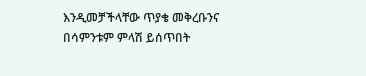እንዲመቻችላቸው ጥያቄ መቅረቡንና በሳምንቱም ምላሽ ይሰጥበት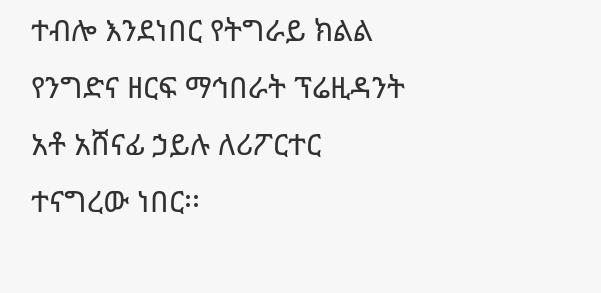ተብሎ እንደነበር የትግራይ ክልል የንግድና ዘርፍ ማኅበራት ፕሬዚዳንት አቶ አሸናፊ ኃይሉ ለሪፖርተር ተናግረው ነበር፡፡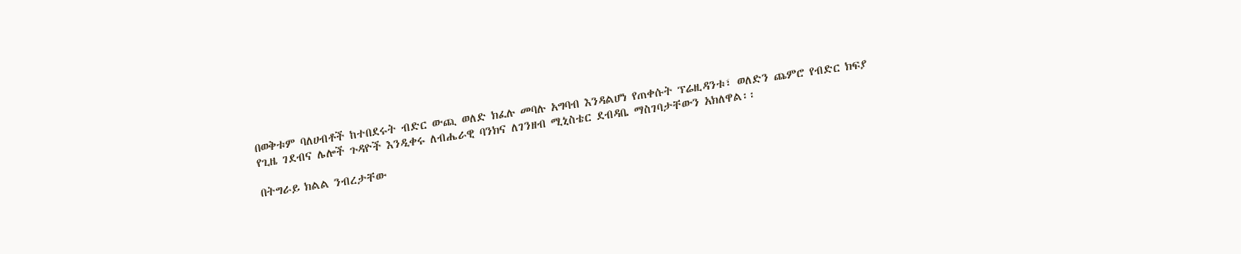በወቅቱም ባለሀብቶች ከተበደሩት ብድር ውጪ ወለድ ክፈሉ መባሉ አግባብ እንዳልሆነ የጠቀሱት ፕሬዚዳንቱ፣ ወለድን ጨምሮ የብድር ክፍያ የጊዜ ገደብና ሌሎች ጉዳዮች እንዲቀሩ ለብሔራዊ ባንክና ለገንዘብ ሚኒስቴር ደብዳቤ ማስገባታቸውን አክለዋል፡፡

በትግራይ ክልል ንብረታቸው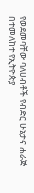የወደመባቸው ባለሀብቶች የብድር ሁኔታና ሐራጅ በተመለከተ የኢትዮጵያ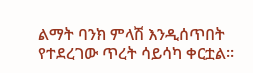ልማት ባንክ ምላሽ እንዲሰጥበት የተደረገው ጥረት ሳይሳካ ቀርቷል፡፡